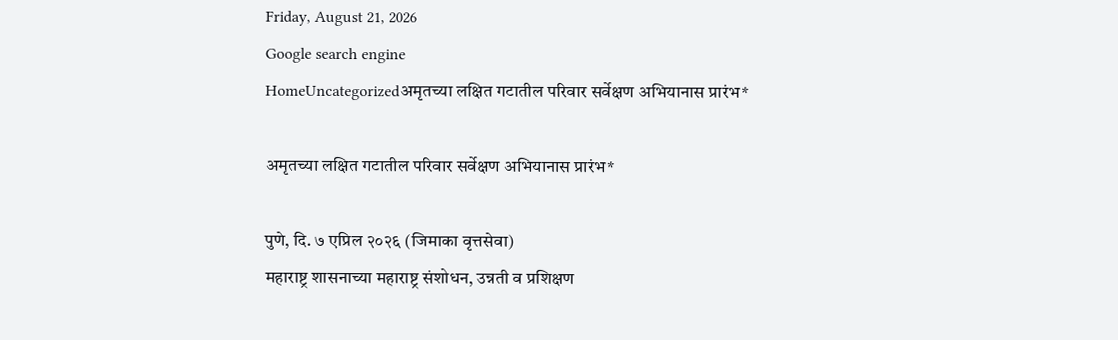Friday, August 21, 2026
Google search engine
HomeUncategorizedअमृतच्या लक्षित गटातील परिवार सर्वेक्षण अभियानास प्रारंभ*

अमृतच्या लक्षित गटातील परिवार सर्वेक्षण अभियानास प्रारंभ*

पुणे, दि. ७ एप्रिल २०२६ (जिमाका वृत्तसेवा)
महाराष्ट्र शासनाच्या महाराष्ट्र संशोधन, उन्नती व प्रशिक्षण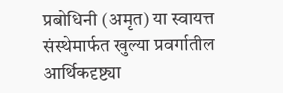प्रबोधिनी (अमृत) या स्वायत्त संस्थेमार्फत खुल्या प्रवर्गातील आर्थिकदृष्ट्या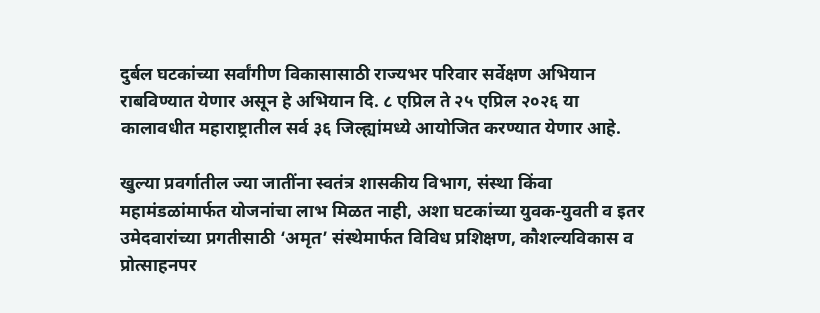दुर्बल घटकांच्या सर्वांगीण विकासासाठी राज्यभर परिवार सर्वेक्षण अभियान राबविण्यात येणार असून हे अभियान दि. ८ एप्रिल ते २५ एप्रिल २०२६ या कालावधीत महाराष्ट्रातील सर्व ३६ जिल्ह्यांमध्ये आयोजित करण्यात येणार आहे.

खुल्या प्रवर्गातील ज्या जातींना स्वतंत्र शासकीय विभाग, संस्था किंवा महामंडळांमार्फत योजनांचा लाभ मिळत नाही, अशा घटकांच्या युवक-युवती व इतर उमेदवारांच्या प्रगतीसाठी ‘अमृत’ संस्थेमार्फत विविध प्रशिक्षण, कौशल्यविकास व प्रोत्साहनपर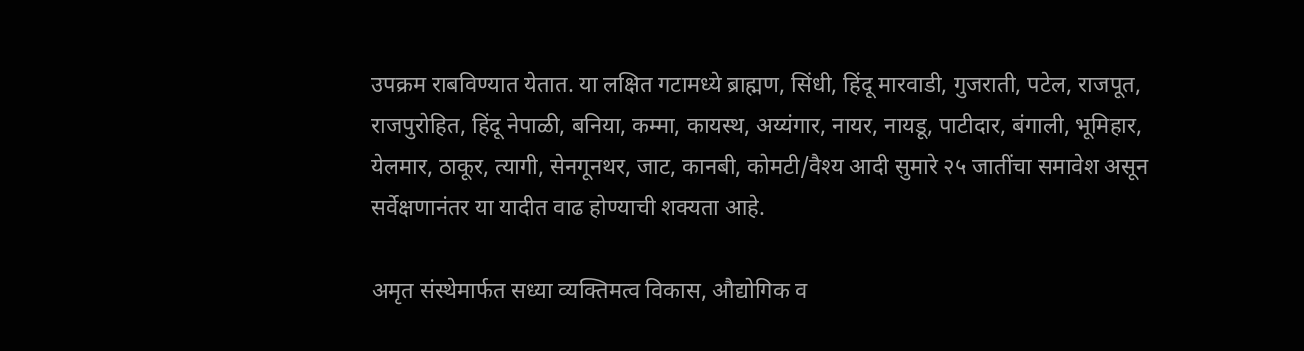उपक्रम राबविण्यात येतात. या लक्षित गटामध्ये ब्राह्मण, सिंधी, हिंदू मारवाडी, गुजराती, पटेल, राजपूत, राजपुरोहित, हिंदू नेपाळी, बनिया, कम्मा, कायस्थ, अय्यंगार, नायर, नायडू, पाटीदार, बंगाली, भूमिहार, येलमार, ठाकूर, त्यागी, सेनगूनथर, जाट, कानबी, कोमटी/वैश्य आदी सुमारे २५ जातींचा समावेश असून सर्वेक्षणानंतर या यादीत वाढ होण्याची शक्यता आहे.

अमृत संस्थेमार्फत सध्या व्यक्तिमत्व विकास, औद्योगिक व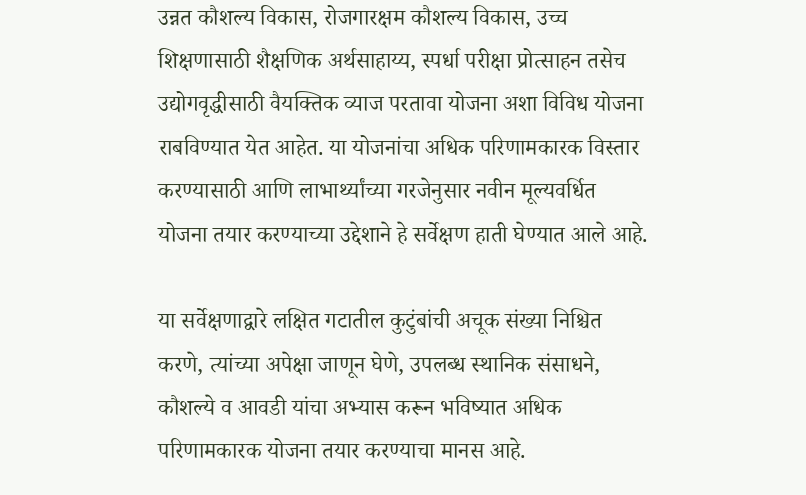उन्नत कौशल्य विकास, रोजगारक्षम कौशल्य विकास, उच्च शिक्षणासाठी शैक्षणिक अर्थसाहाय्य, स्पर्धा परीक्षा प्रोत्साहन तसेच उद्योगवृद्धीसाठी वैयक्तिक व्याज परतावा योजना अशा विविध योजना राबविण्यात येत आहेत. या योजनांचा अधिक परिणामकारक विस्तार करण्यासाठी आणि लाभार्थ्यांच्या गरजेनुसार नवीन मूल्यवर्धित योजना तयार करण्याच्या उद्देशाने हे सर्वेक्षण हाती घेण्यात आले आहे.

या सर्वेक्षणाद्वारे लक्षित गटातील कुटुंबांची अचूक संख्या निश्चित करणे, त्यांच्या अपेक्षा जाणून घेणे, उपलब्ध स्थानिक संसाधने, कौशल्ये व आवडी यांचा अभ्यास करून भविष्यात अधिक परिणामकारक योजना तयार करण्याचा मानस आहे.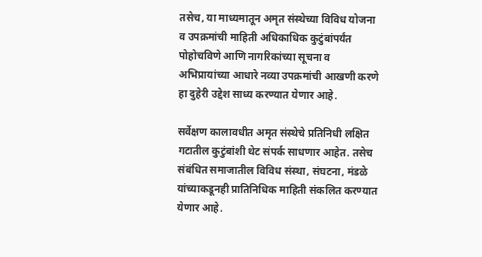तसेच, या माध्यमातून अमृत संस्थेच्या विविध योजना व उपक्रमांची माहिती अधिकाधिक कुटुंबांपर्यंत पोहोचविणे आणि नागरिकांच्या सूचना व अभिप्रायांच्या आधारे नव्या उपक्रमांची आखणी करणे हा दुहेरी उद्देश साध्य करण्यात येणार आहे.

सर्वेक्षण कालावधीत अमृत संस्थेचे प्रतिनिधी लक्षित गटातील कुटुंबांशी थेट संपर्क साधणार आहेत. तसेच संबंधित समाजातील विविध संस्था, संघटना, मंडळे यांच्याकडूनही प्रातिनिधिक माहिती संकलित करण्यात येणार आहे.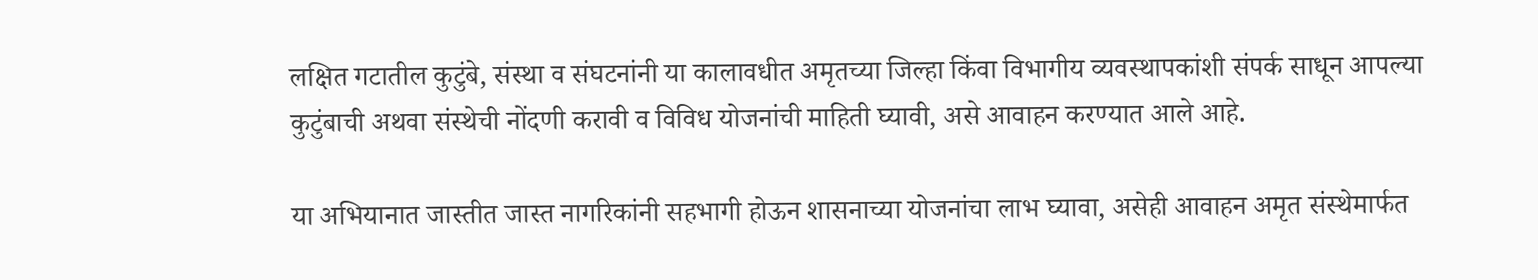लक्षित गटातील कुटुंबे, संस्था व संघटनांनी या कालावधीत अमृतच्या जिल्हा किंवा विभागीय व्यवस्थापकांशी संपर्क साधून आपल्या कुटुंबाची अथवा संस्थेची नोंदणी करावी व विविध योजनांची माहिती घ्यावी, असे आवाहन करण्यात आले आहे.

या अभियानात जास्तीत जास्त नागरिकांनी सहभागी होऊन शासनाच्या योजनांचा लाभ घ्यावा, असेही आवाहन अमृत संस्थेमार्फत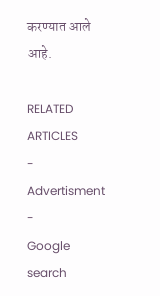करण्यात आले आहे.

RELATED ARTICLES
- Advertisment -
Google search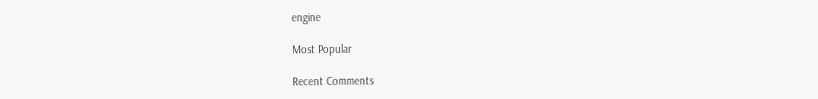engine

Most Popular

Recent Comments